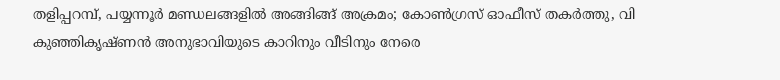തളിപ്പറമ്പ്, പയ്യന്നൂര്‍ മണ്ഡലങ്ങളില്‍ അങ്ങിങ്ങ് അക്രമം; കോണ്‍ഗ്രസ് ഓഫീസ് തകര്‍ത്തു, വി കുഞ്ഞികൃഷ്ണൻ അനുഭാവിയുടെ കാറിനും വീടിനും നേരെ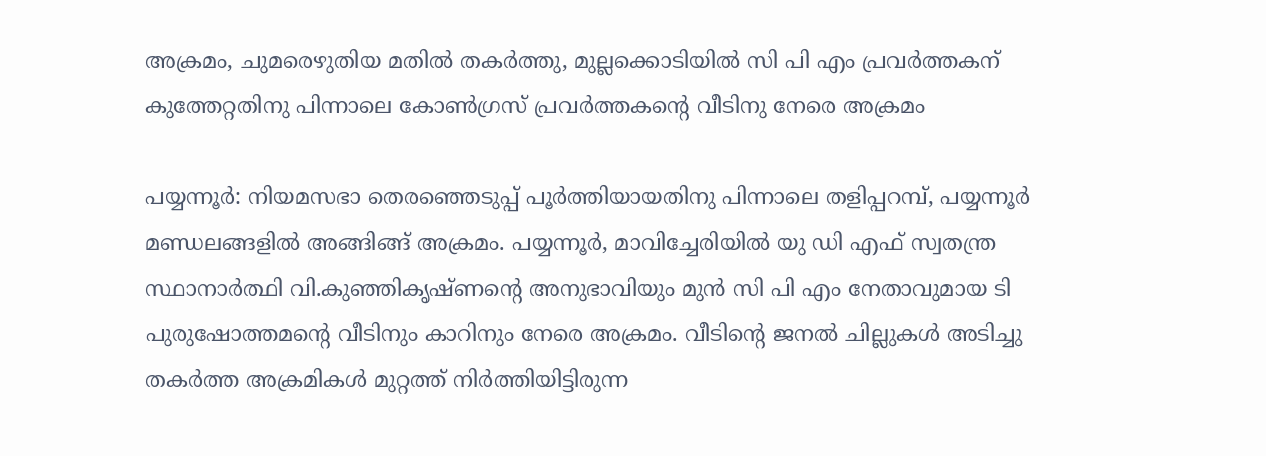അക്രമം, ചുമരെഴുതിയ മതില്‍ തകര്‍ത്തു, മുല്ലക്കൊടിയില്‍ സി പി എം പ്രവര്‍ത്തകന് കുത്തേറ്റതിനു പിന്നാലെ കോണ്‍ഗ്രസ് പ്രവര്‍ത്തകന്റെ വീടിനു നേരെ അക്രമം

പയ്യന്നൂര്‍: നിയമസഭാ തെരഞ്ഞെടുപ്പ് പൂര്‍ത്തിയായതിനു പിന്നാലെ തളിപ്പറമ്പ്, പയ്യന്നൂര്‍ മണ്ഡലങ്ങളില്‍ അങ്ങിങ്ങ് അക്രമം. പയ്യന്നൂര്‍, മാവിച്ചേരിയില്‍ യു ഡി എഫ് സ്വതന്ത്ര സ്ഥാനാര്‍ത്ഥി വി.കുഞ്ഞികൃഷ്ണന്റെ അനുഭാവിയും മുന്‍ സി പി എം നേതാവുമായ ടി പുരുഷോത്തമന്റെ വീടിനും കാറിനും നേരെ അക്രമം. വീടിന്റെ ജനല്‍ ചില്ലുകള്‍ അടിച്ചു തകര്‍ത്ത അക്രമികള്‍ മുറ്റത്ത് നിര്‍ത്തിയിട്ടിരുന്ന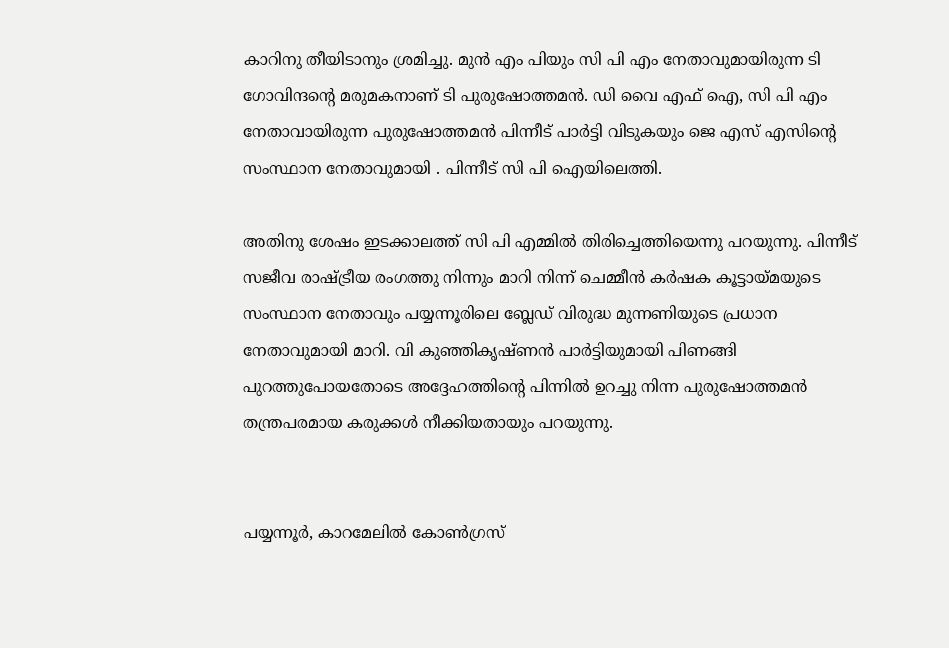കാറിനു തീയിടാനും ശ്രമിച്ചു. മുന്‍ എം പിയും സി പി എം നേതാവുമായിരുന്ന ടി ഗോവിന്ദന്റെ മരുമകനാണ് ടി പുരുഷോത്തമന്‍. ഡി വൈ എഫ് ഐ, സി പി എം നേതാവായിരുന്ന പുരുഷോത്തമന്‍ പിന്നീട് പാര്‍ട്ടി വിടുകയും ജെ എസ് എസിന്റെ സംസ്ഥാന നേതാവുമായി . പിന്നീട് സി പി ഐയിലെത്തി.

അതിനു ശേഷം ഇടക്കാലത്ത് സി പി എമ്മില്‍ തിരിച്ചെത്തിയെന്നു പറയുന്നു. പിന്നീട് സജീവ രാഷ്ട്രീയ രംഗത്തു നിന്നും മാറി നിന്ന് ചെമ്മീന്‍ കര്‍ഷക കൂട്ടായ്മയുടെ സംസ്ഥാന നേതാവും പയ്യന്നൂരിലെ ബ്ലേഡ് വിരുദ്ധ മുന്നണിയുടെ പ്രധാന നേതാവുമായി മാറി. വി കുഞ്ഞികൃഷ്ണന്‍ പാര്‍ട്ടിയുമായി പിണങ്ങി പുറത്തുപോയതോടെ അദ്ദേഹത്തിന്റെ പിന്നില്‍ ഉറച്ചു നിന്ന പുരുഷോത്തമന്‍ തന്ത്രപരമായ കരുക്കള്‍ നീക്കിയതായും പറയുന്നു.


പയ്യന്നൂര്‍, കാറമേലില്‍ കോണ്‍ഗ്രസ്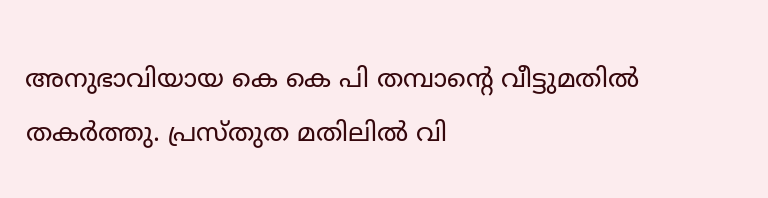അനുഭാവിയായ കെ കെ പി തമ്പാന്റെ വീട്ടുമതില്‍ തകര്‍ത്തു. പ്രസ്തുത മതിലില്‍ വി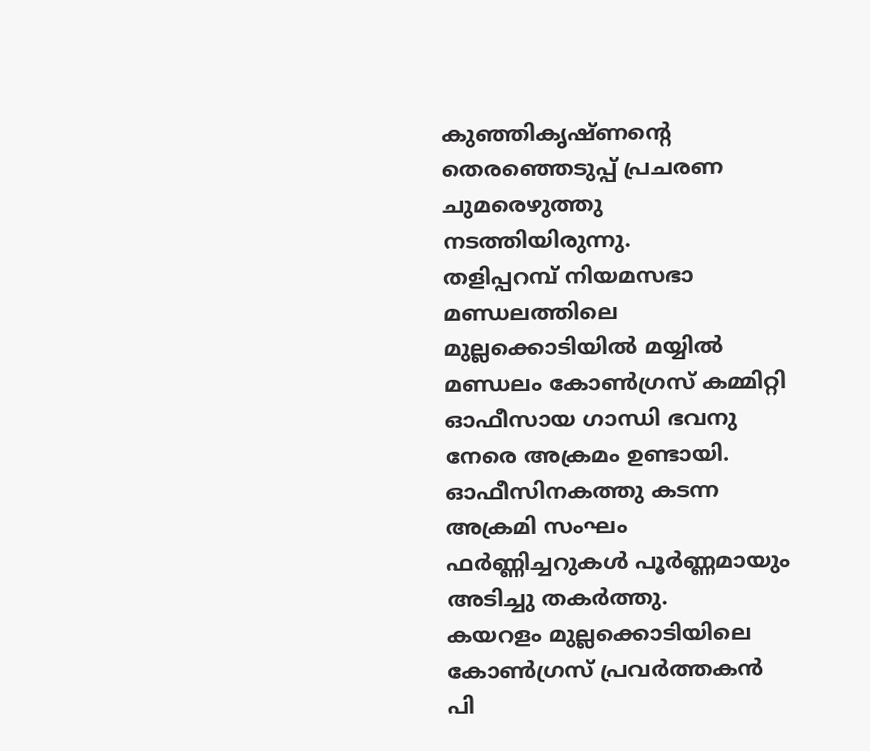കുഞ്ഞികൃഷ്ണന്റെ തെരഞ്ഞെടുപ്പ് പ്രചരണ ചുമരെഴുത്തു നടത്തിയിരുന്നു.
തളിപ്പറമ്പ് നിയമസഭാ മണ്ഡലത്തിലെ മുല്ലക്കൊടിയില്‍ മയ്യില്‍ മണ്ഡലം കോണ്‍ഗ്രസ് കമ്മിറ്റി ഓഫീസായ ഗാന്ധി ഭവനു നേരെ അക്രമം ഉണ്ടായി. ഓഫീസിനകത്തു കടന്ന അക്രമി സംഘം ഫര്‍ണ്ണിച്ചറുകള്‍ പൂര്‍ണ്ണമായും അടിച്ചു തകര്‍ത്തു.
കയറളം മുല്ലക്കൊടിയിലെ കോണ്‍ഗ്രസ് പ്രവര്‍ത്തകന്‍ പി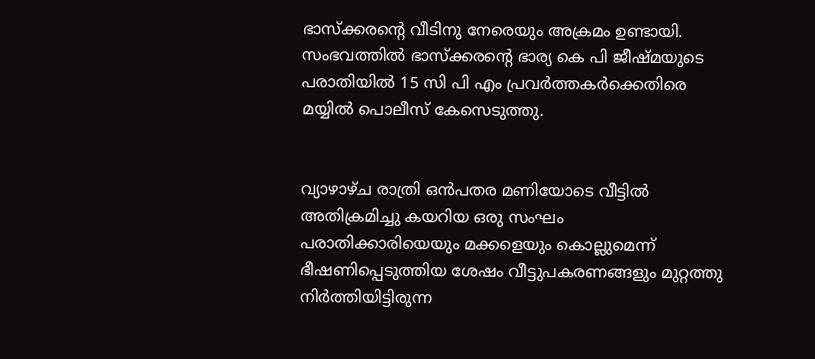ഭാസ്‌ക്കരന്റെ വീടിനു നേരെയും അക്രമം ഉണ്ടായി. സംഭവത്തില്‍ ഭാസ്‌ക്കരന്റെ ഭാര്യ കെ പി ജീഷ്മയുടെ പരാതിയില്‍ 15 സി പി എം പ്രവര്‍ത്തകര്‍ക്കെതിരെ മയ്യില്‍ പൊലീസ് കേസെടുത്തു.


വ്യാഴാഴ്ച രാത്രി ഒന്‍പതര മണിയോടെ വീട്ടില്‍ അതിക്രമിച്ചു കയറിയ ഒരു സംഘം പരാതിക്കാരിയെയും മക്കളെയും കൊല്ലുമെന്ന് ഭീഷണിപ്പെടുത്തിയ ശേഷം വീട്ടുപകരണങ്ങളും മുറ്റത്തു നിര്‍ത്തിയിട്ടിരുന്ന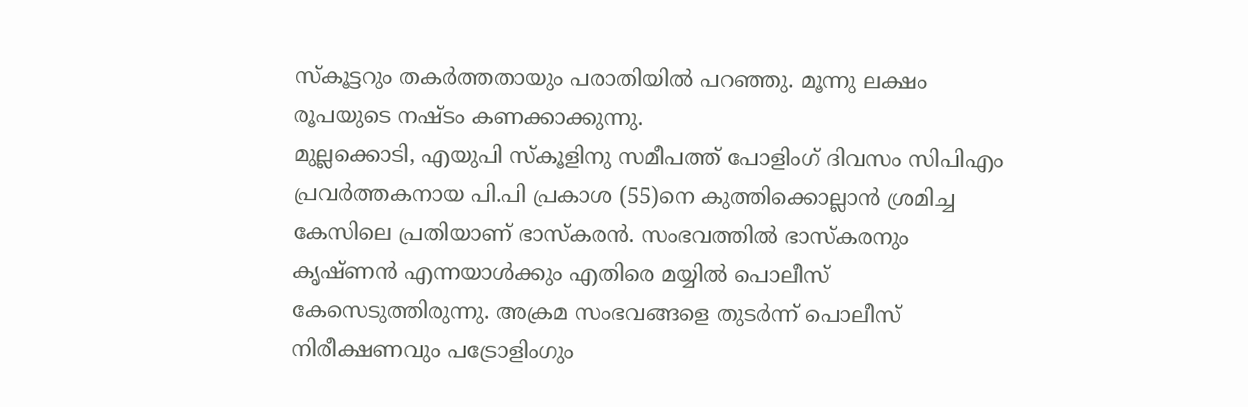സ്‌കൂട്ടറും തകര്‍ത്തതായും പരാതിയില്‍ പറഞ്ഞു. മൂന്നു ലക്ഷം രൂപയുടെ നഷ്ടം കണക്കാക്കുന്നു.
മുല്ലക്കൊടി, എയുപി സ്‌കൂളിനു സമീപത്ത് പോളിംഗ് ദിവസം സിപിഎം പ്രവര്‍ത്തകനായ പി.പി പ്രകാശ (55)നെ കുത്തിക്കൊല്ലാന്‍ ശ്രമിച്ച കേസിലെ പ്രതിയാണ് ഭാസ്‌കരന്‍. സംഭവത്തില്‍ ഭാസ്‌കരനും കൃഷ്ണന്‍ എന്നയാള്‍ക്കും എതിരെ മയ്യില്‍ പൊലീസ് കേസെടുത്തിരുന്നു. അക്രമ സംഭവങ്ങളെ തുടര്‍ന്ന് പൊലീസ് നിരീക്ഷണവും പട്രോളിംഗും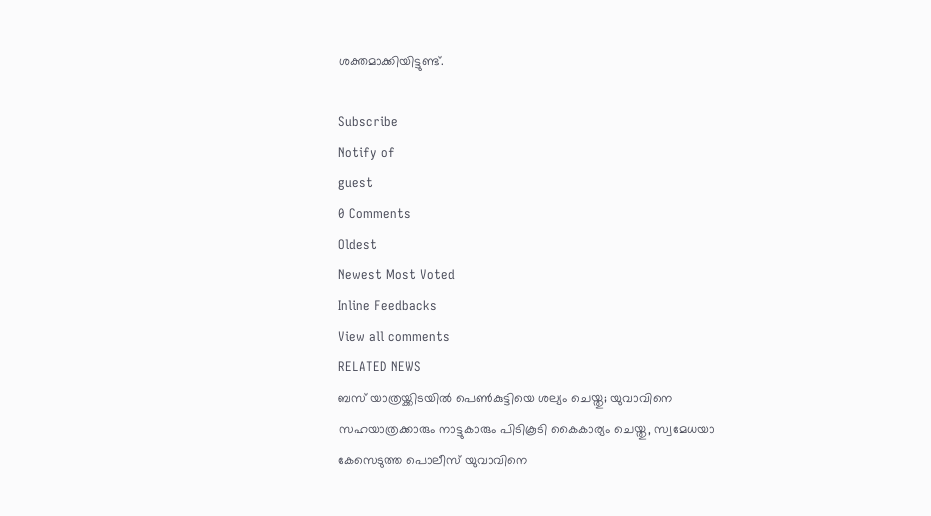ശക്തമാക്കിയിട്ടുണ്ട്.

Subscribe
Notify of
guest
0 Comments
Oldest
Newest Most Voted
Inline Feedbacks
View all comments
RELATED NEWS
ബസ് യാത്രയ്ക്കിടയില്‍ പെണ്‍കുട്ടിയെ ശല്യം ചെയ്തു; യുവാവിനെ സഹയാത്രക്കാരും നാട്ടുകാരും പിടികൂടി കൈകാര്യം ചെയ്തു, സ്വമേധയാ കേസെടുത്ത പൊലീസ് യുവാവിനെ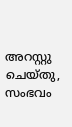അറസ്റ്റു ചെയ്തു, സംഭവം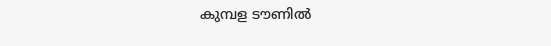കുമ്പള ടൗണില്‍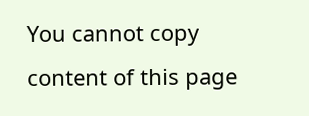You cannot copy content of this page